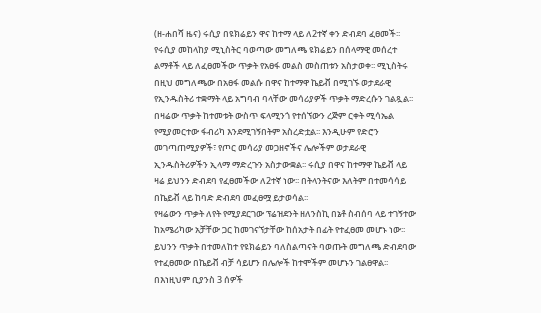(ዘ-ሐበሻ ዜና) ሩሲያ በዩክሬይን ዋና ከተማ ላይ ለ2ተኛ ቀን ድብደባ ፈፀመች፡፡ የሩሲያ መከላከያ ሚኒስትር ባወጣው መግለጫ ዩክሬይን በሰላማዊ መሰረተ ልማቶች ላይ ለፈፀመችው ጥቃት የአፀፋ መልስ መስጠቱን አስታወቀ፡፡ ሚኒስትሩ በዚህ መግለጫው በአፀፋ መልሱ በዋና ከተማዋ ኬይቭ በሚገኙ ወታደራዊ የኢንዱስትሪ ተቋማት ላይ አግባብ ባላቸው መሳሪያዎች ጥቃት ማድረሱን ገልጿል፡፡
በዛሬው ጥቃት ከተመቱት ውስጥ ፍላሚንጎ የተሰኘውን ረጅም ርቀት ሚሳኤል የሚያመርተው ፋብሪካ እንደሚገኝበትም አስረድቷል፡፡ እንዲሁም የድሮን መገጣጠሚያዎች፣ የጦር መሳሪያ መጋዘኖችና ሌሎችም ወታደራዊ ኢንዱስትሪዎችን ኢላማ ማድረጉን አስታውቋል፡፡ ሩሲያ በዋና ከተማዋ ኬይቭ ላይ ዛሬ ይህንን ድብደባ የፈፀመችው ለ2ተኛ ነው፡፡ በትላንትናው እለትም በተመሳሳይ በኬይቭ ላይ ከባድ ድብደባ መፈፀሟ ይታወሳል፡፡
የዛሬውን ጥቃት ለየት የሚያደርገው ፕሬዝደንት ዘለንስኪ በኔቶ ስብሰባ ላይ ተገኝተው ከአሜሪካው አቻቸው ጋር ከመገናኘታቸው ከሰአታት በፊት የተፈፀመ መሆኑ ነው፡፡ ይህንን ጥቃት በተመለከተ የዩክሬይን ባለስልጣናት ባወጡት መግለጫ ድብደባው የተፈፀመው በኬይቭ ብቻ ሳይሆን በሌሎች ከተሞችም መሆኑን ገልፀዋል፡፡ በእነዚህም ቢያንስ 3 ሰዎች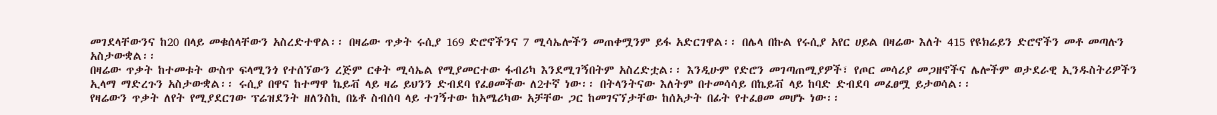መገደላቸውንና ከ20 በላይ መቁሰላቸውን አስረድተዋል፡፡ በዛሬው ጥቃት ሩሲያ 169 ድሮኖችንና 7 ሚሳኤሎችን መጠቀሟንም ይፋ አድርገዋል፡፡ በሌላ በኩል የሩሲያ አየር ሀይል በዛሬው እለት 415 የዩክሬይን ድሮኖችን መቶ መጣሉን አስታውቋል፡፡
በዛሬው ጥቃት ከተመቱት ውስጥ ፍላሚንጎ የተሰኘውን ረጅም ርቀት ሚሳኤል የሚያመርተው ፋብሪካ እንደሚገኝበትም አስረድቷል፡፡ እንዲሁም የድሮን መገጣጠሚያዎች፣ የጦር መሳሪያ መጋዘኖችና ሌሎችም ወታደራዊ ኢንዱስትሪዎችን ኢላማ ማድረጉን አስታውቋል፡፡ ሩሲያ በዋና ከተማዋ ኬይቭ ላይ ዛሬ ይህንን ድብደባ የፈፀመችው ለ2ተኛ ነው፡፡ በትላንትናው እለትም በተመሳሳይ በኬይቭ ላይ ከባድ ድብደባ መፈፀሟ ይታወሳል፡፡
የዛሬውን ጥቃት ለየት የሚያደርገው ፕሬዝደንት ዘለንስኪ በኔቶ ስብሰባ ላይ ተገኝተው ከአሜሪካው አቻቸው ጋር ከመገናኘታቸው ከሰአታት በፊት የተፈፀመ መሆኑ ነው፡፡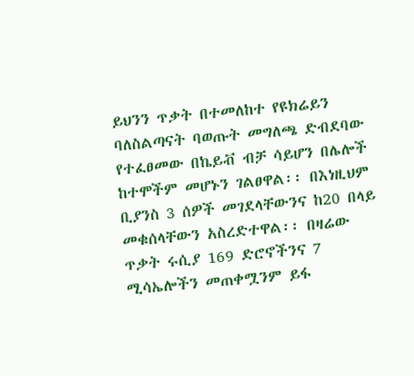ይህንን ጥቃት በተመለከተ የዩክሬይን ባለስልጣናት ባወጡት መግለጫ ድብደባው የተፈፀመው በኬይቭ ብቻ ሳይሆን በሌሎች ከተሞችም መሆኑን ገልፀዋል፡፡ በእነዚህም ቢያንስ 3 ሰዎች መገደላቸውንና ከ20 በላይ መቁሰላቸውን አስረድተዋል፡፡ በዛሬው ጥቃት ሩሲያ 169 ድሮኖችንና 7 ሚሳኤሎችን መጠቀሟንም ይፋ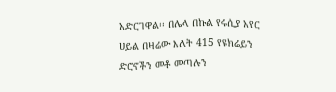አድርገዋል፡፡ በሌላ በኩል የሩሲያ አየር ሀይል በዛሬው እለት 415 የዩክሬይን ድሮኖችን መቶ መጣሉን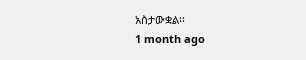አስታውቋል፡፡
1 month ago